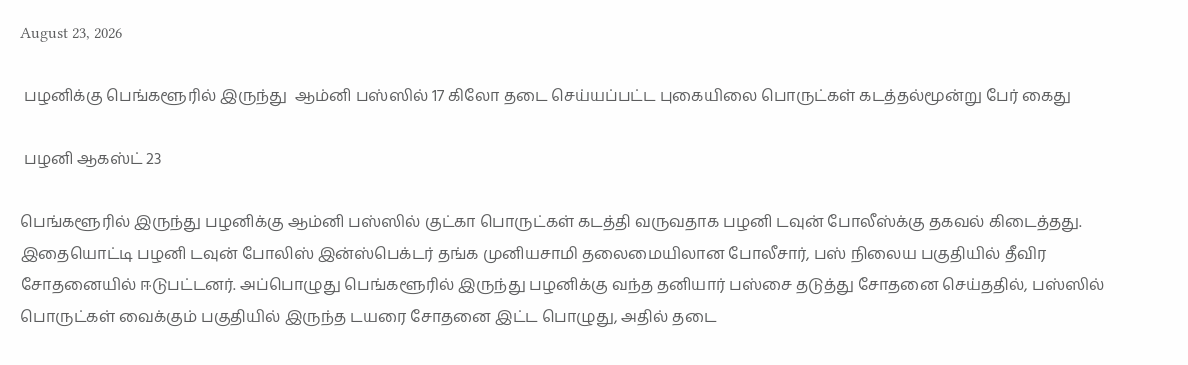August 23, 2026

 பழனிக்கு பெங்களூரில் இருந்து  ஆம்னி பஸ்ஸில் 17 கிலோ தடை செய்யப்பட்ட புகையிலை பொருட்கள் கடத்தல்மூன்று பேர் கைது

 பழனி ஆகஸ்ட் 23

பெங்களூரில் இருந்து பழனிக்கு ஆம்னி பஸ்ஸில் குட்கா பொருட்கள் கடத்தி வருவதாக பழனி டவுன் போலீஸ்க்கு தகவல் கிடைத்தது. இதையொட்டி பழனி டவுன் போலிஸ் இன்ஸ்பெக்டர் தங்க முனியசாமி தலைமையிலான போலீசார், பஸ் நிலைய பகுதியில் தீவிர சோதனையில் ஈடுபட்டனர். அப்பொழுது பெங்களூரில் இருந்து பழனிக்கு வந்த தனியார் பஸ்சை தடுத்து சோதனை செய்ததில், பஸ்ஸில் பொருட்கள் வைக்கும் பகுதியில் இருந்த டயரை சோதனை இட்ட பொழுது, அதில் தடை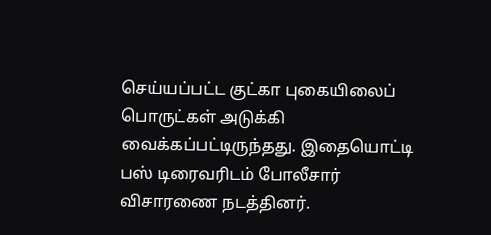செய்யப்பட்ட குட்கா புகையிலைப் பொருட்கள் அடுக்கி வைக்கப்பட்டிருந்தது. இதையொட்டி பஸ் டிரைவரிடம் போலீசார் விசாரணை நடத்தினர்.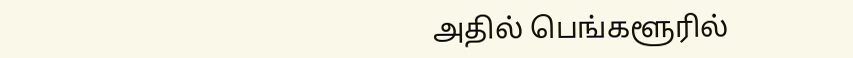அதில் பெங்களூரில்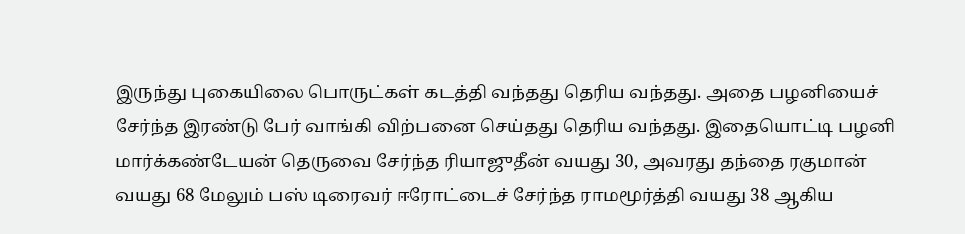இருந்து புகையிலை பொருட்கள் கடத்தி வந்தது தெரிய வந்தது. அதை பழனியைச் சேர்ந்த இரண்டு பேர் வாங்கி விற்பனை செய்தது தெரிய வந்தது. இதையொட்டி பழனி மார்க்கண்டேயன் தெருவை சேர்ந்த ரியாஜுதீன் வயது 30, அவரது தந்தை ரகுமான் வயது 68 மேலும் பஸ் டிரைவர் ஈரோட்டைச் சேர்ந்த ராமமூர்த்தி வயது 38 ஆகிய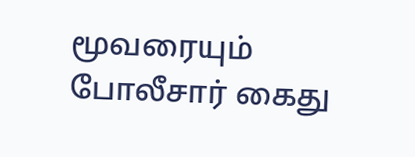மூவரையும் போலீசார் கைது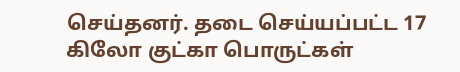செய்தனர். தடை செய்யப்பட்ட 17 கிலோ குட்கா பொருட்கள்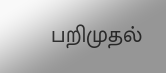பறிமுதல்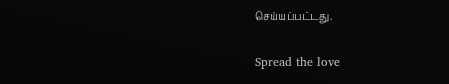செய்யப்பட்டது.

Spread the love